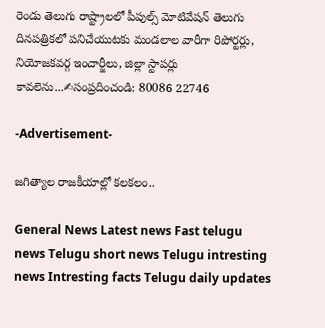రెండు తెలుగు రాష్ట్రాలలో పీపుల్స్ మోటివేషన్ తెలుగు దినపత్రికలో పనిచేయుటకు మండలాల వారీగా రిపోర్టర్లు, నియోజకవర్గ ఇంచార్జీలు, జిల్లా స్టాపర్లు కావలెను...✍సంప్రదించండి: 80086 22746

-Advertisement-

జగిత్యాల రాజకీయాల్లో కలకలం..

General News Latest news Fast telugu news Telugu short news Telugu intresting news Intresting facts Telugu daily updates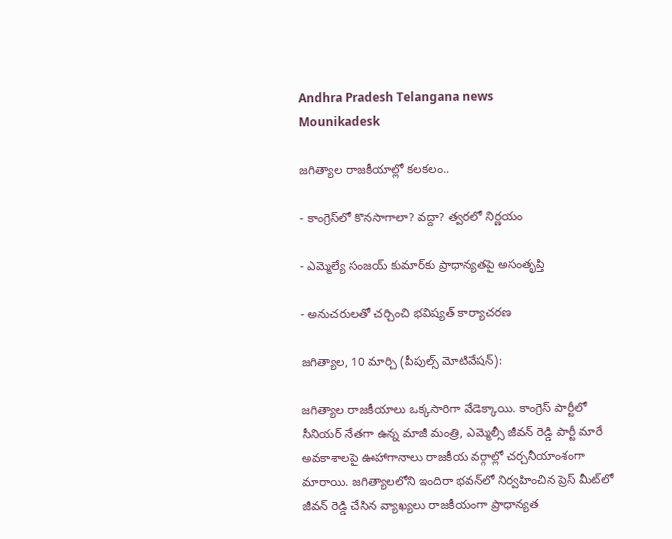Andhra Pradesh Telangana news
Mounikadesk

జగిత్యాల రాజకీయాల్లో కలకలం..

- కాంగ్రెస్‌లో కొనసాగాలా? వద్దా? త్వరలో నిర్ణయం

- ఎమ్మెల్యే సంజయ్ కుమార్‌కు ప్రాధాన్యతపై అసంతృప్తి

- అనుచరులతో చర్చించి భవిష్యత్ కార్యాచరణ

జగిత్యాల, 10 మార్చి (పీపుల్స్ మోటివేషన్):

జగిత్యాల రాజకీయాలు ఒక్కసారిగా వేడెక్కాయి. కాంగ్రెస్ పార్టీలో సీనియర్ నేతగా ఉన్న మాజీ మంత్రి, ఎమ్మెల్సీ జీవన్ రెడ్డి పార్టీ మారే అవకాశాలపై ఊహాగానాలు రాజకీయ వర్గాల్లో చర్చనీయాంశంగా మారాయి. జగిత్యాలలోని ఇందిరా భవన్‌లో నిర్వహించిన ప్రెస్ మీట్‌లో జీవన్ రెడ్డి చేసిన వ్యాఖ్యలు రాజకీయంగా ప్రాధాన్యత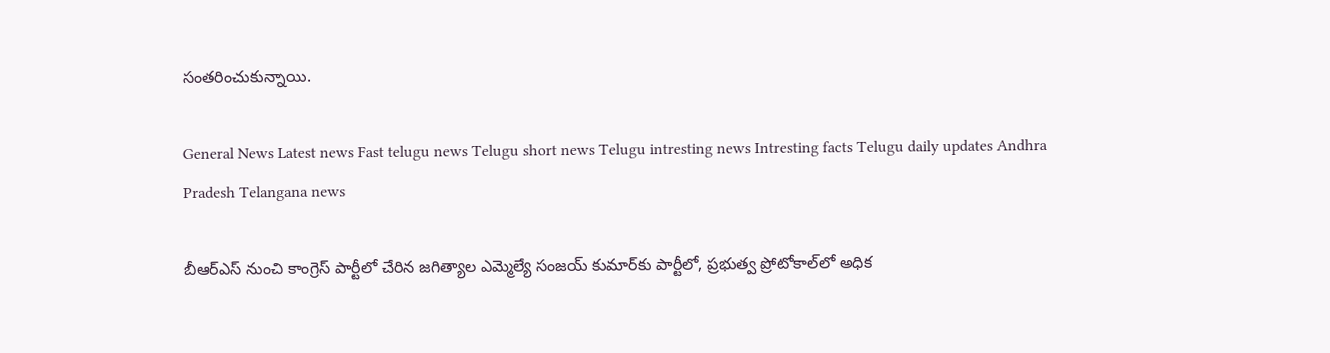సంతరించుకున్నాయి.

General News Latest news Fast telugu news Telugu short news Telugu intresting news Intresting facts Telugu daily updates Andhra Pradesh Telangana news

బీఆర్ఎస్ నుంచి కాంగ్రెస్ పార్టీలో చేరిన జగిత్యాల ఎమ్మెల్యే సంజయ్ కుమార్‌కు పార్టీలో, ప్రభుత్వ ప్రోటోకాల్‌లో అధిక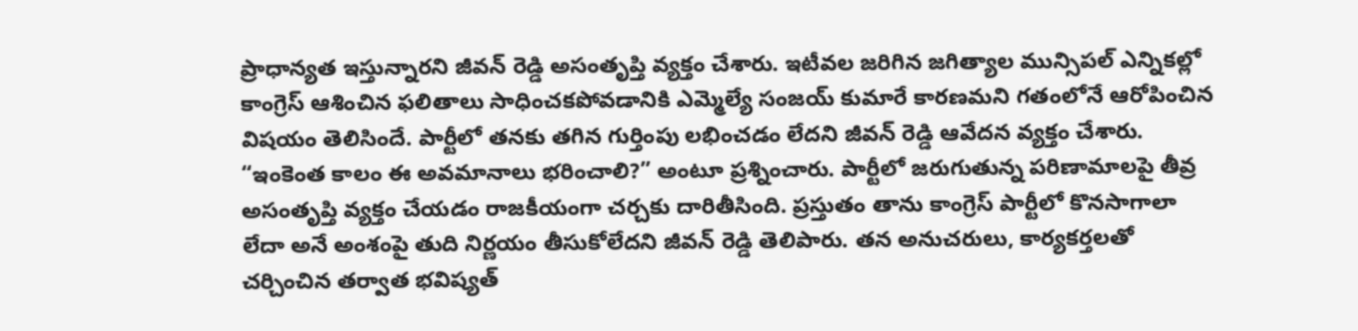ప్రాధాన్యత ఇస్తున్నారని జీవన్ రెడ్డి అసంతృప్తి వ్యక్తం చేశారు. ఇటీవల జరిగిన జగిత్యాల మున్సిపల్ ఎన్నికల్లో కాంగ్రెస్ ఆశించిన ఫలితాలు సాధించకపోవడానికి ఎమ్మెల్యే సంజయ్ కుమారే కారణమని గతంలోనే ఆరోపించిన విషయం తెలిసిందే. పార్టీలో తనకు తగిన గుర్తింపు లభించడం లేదని జీవన్ రెడ్డి ఆవేదన వ్యక్తం చేశారు. “ఇంకెంత కాలం ఈ అవమానాలు భరించాలి?” అంటూ ప్రశ్నించారు. పార్టీలో జరుగుతున్న పరిణామాలపై తీవ్ర అసంతృప్తి వ్యక్తం చేయడం రాజకీయంగా చర్చకు దారితీసింది. ప్రస్తుతం తాను కాంగ్రెస్ పార్టీలో కొనసాగాలా లేదా అనే అంశంపై తుది నిర్ణయం తీసుకోలేదని జీవన్ రెడ్డి తెలిపారు. తన అనుచరులు, కార్యకర్తలతో చర్చించిన తర్వాత భవిష్యత్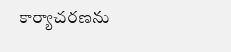కార్యాచరణను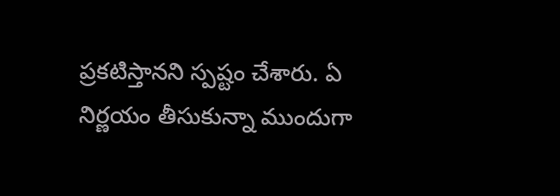ప్రకటిస్తానని స్పష్టం చేశారు. ఏ నిర్ణయం తీసుకున్నా ముందుగా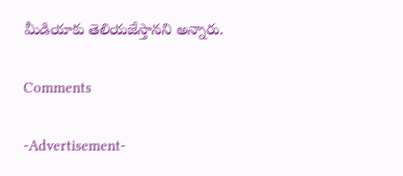మీడియాకు తెలియజేస్తానని అన్నారు.

Comments

-Advertisement-